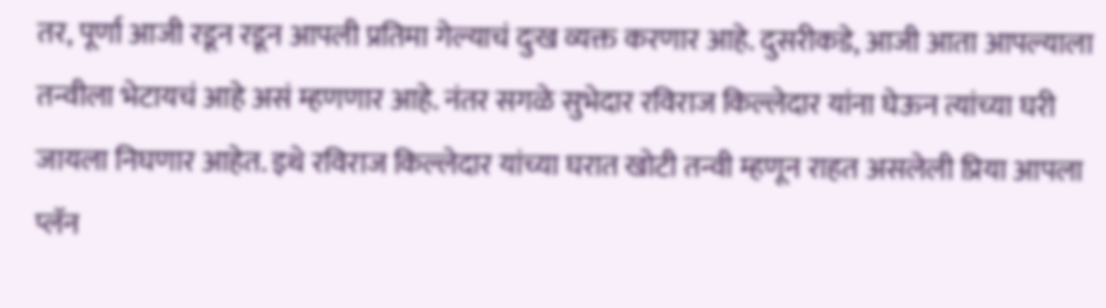तर, पूर्णा आजी रडून रडून आपली प्रतिमा गेल्याचं दुःख व्यक्त करणार आहे. दुसरीकडे, आजी आता आपल्याला तन्वीला भेटायचं आहे असं म्हणणार आहे. नंतर सगळे सुभेदार रविराज किल्लेदार यांना घेऊन त्यांच्या घरी जायला निघणार आहेत. इथे रविराज किल्लेदार यांच्या घरात खोटी तन्वी म्हणून राहत असलेली प्रिया आपला प्लॅन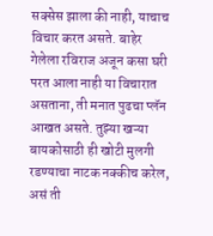सक्सेस झाला की नाही, याचाच विचार करत असते. बाहेर गेलेला रविराज अजून कसा घरी परत आला नाही या विचारात असताना, ती मनात पुढचा प्लॅन आखत असते. तुझ्या खऱ्या बायकोसाठी ही खोटी मुलगी रडण्याचा नाटक नक्कीच करेल, असं ती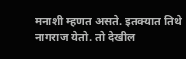मनाशी म्हणत असते. इतक्यात तिथे नागराज येतो. तो देखील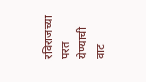रविराजच्या परत येण्याची वाट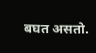बघत असतो.